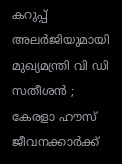കറുപ്പ് അലർജിയുമായി മുഖ്യമന്ത്രി വി ഡി സതീശൻ ; കേരളാ ഹൗസ് ജീവനക്കാർക്ക്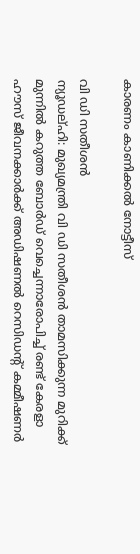കാരണം കാണിക്കൽ നോട്ടീസ്

വി ഡി സതീശൻ
ന്യൂഡല്ഹി: മുഖ്യമന്ത്രി വി ഡി സതീശൻ താമസിക്കുന്ന മുറിക്ക് മുന്നിൽ കറുത്ത ബോർഡ് വെച്ചെന്നാരോപിച്ച് രണ്ട് കേരളാ ഹൗസ് ജീവനക്കാർക്ക് അഡിഷണൽ റെസിഡന്റ് കമ്മീഷണർ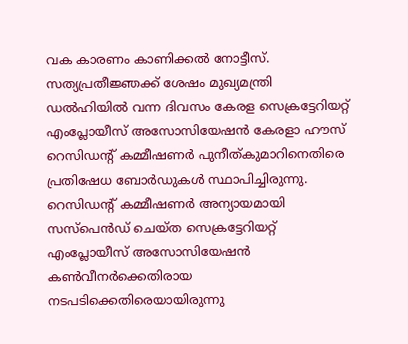വക കാരണം കാണിക്കൽ നോട്ടീസ്. സത്യപ്രതീജ്ഞക്ക് ശേഷം മുഖ്യമന്ത്രി ഡൽഹിയിൽ വന്ന ദിവസം കേരള സെക്രട്ടേറിയറ്റ് എംപ്ലോയീസ് അസോസിയേഷൻ കേരളാ ഹൗസ് റെസിഡന്റ് കമ്മീഷണർ പുനീത്കുമാറിനെതിരെ പ്രതിഷേധ ബോർഡുകൾ സ്ഥാപിച്ചിരുന്നു.
റെസിഡന്റ് കമ്മീഷണർ അന്യായമായി സസ്പെൻഡ് ചെയ്ത സെക്രട്ടേറിയറ്റ് എംപ്ലോയീസ് അസോസിയേഷൻ കൺവീനർക്കെതിരായ നടപടിക്കെതിരെയായിരുന്നു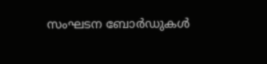സംഘടന ബോർഡുകൾ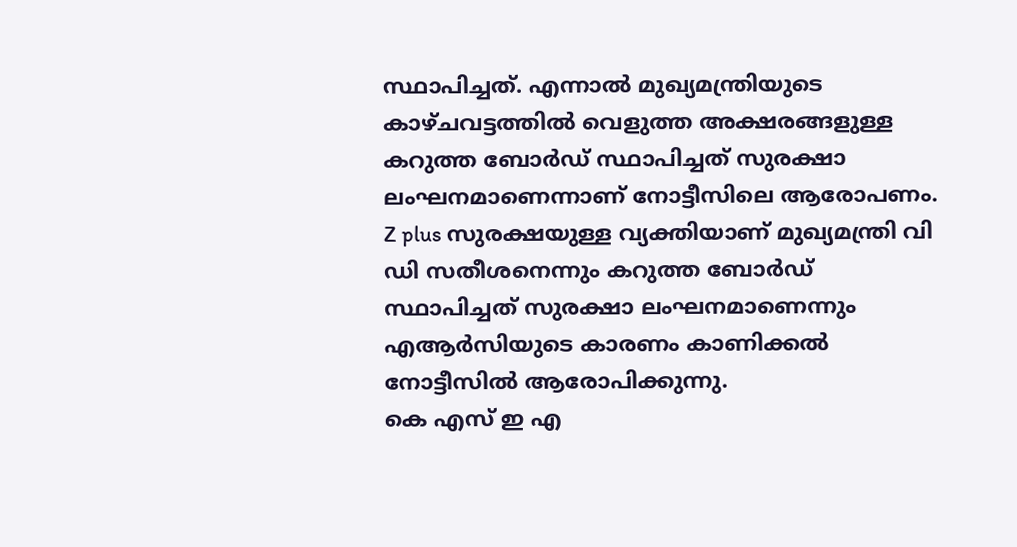സ്ഥാപിച്ചത്. എന്നാൽ മുഖ്യമന്ത്രിയുടെ കാഴ്ചവട്ടത്തിൽ വെളുത്ത അക്ഷരങ്ങളുള്ള കറുത്ത ബോർഡ് സ്ഥാപിച്ചത് സുരക്ഷാ ലംഘനമാണെന്നാണ് നോട്ടീസിലെ ആരോപണം. Z plus സുരക്ഷയുള്ള വ്യക്തിയാണ് മുഖ്യമന്ത്രി വി ഡി സതീശനെന്നും കറുത്ത ബോർഡ് സ്ഥാപിച്ചത് സുരക്ഷാ ലംഘനമാണെന്നും എആർസിയുടെ കാരണം കാണിക്കൽ നോട്ടീസിൽ ആരോപിക്കുന്നു.
കെ എസ് ഇ എ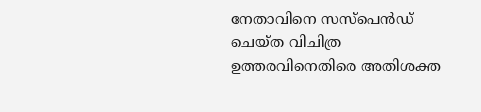നേതാവിനെ സസ്പെൻഡ് ചെയ്ത വിചിത്ര ഉത്തരവിനെതിരെ അതിശക്ത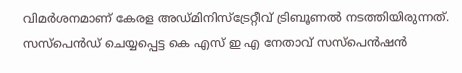വിമർശനമാണ് കേരള അഡ്മിനിസ്ട്രേറ്റീവ് ട്രിബൂണൽ നടത്തിയിരുന്നത്. സസ്പെൻഡ് ചെയ്യപ്പെട്ട കെ എസ് ഇ എ നേതാവ് സസ്പെൻഷൻ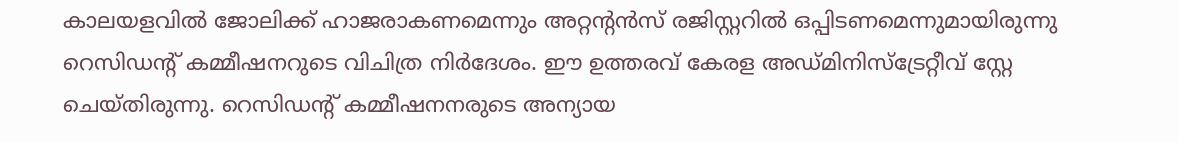കാലയളവിൽ ജോലിക്ക് ഹാജരാകണമെന്നും അറ്റന്റൻസ് രജിസ്റ്ററിൽ ഒപ്പിടണമെന്നുമായിരുന്നു റെസിഡന്റ് കമ്മീഷനറുടെ വിചിത്ര നിർദേശം. ഈ ഉത്തരവ് കേരള അഡ്മിനിസ്ട്രേറ്റീവ് സ്റ്റേ ചെയ്തിരുന്നു. റെസിഡന്റ് കമ്മീഷനനരുടെ അന്യായ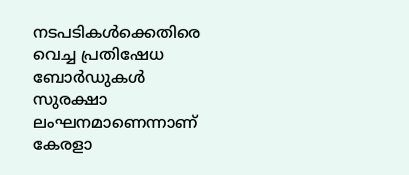നടപടികൾക്കെതിരെ വെച്ച പ്രതിഷേധ ബോർഡുകൾ സുരക്ഷാ ലംഘനമാണെന്നാണ് കേരളാ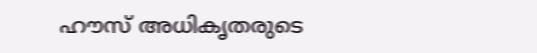ഹൗസ് അധികൃതരുടെ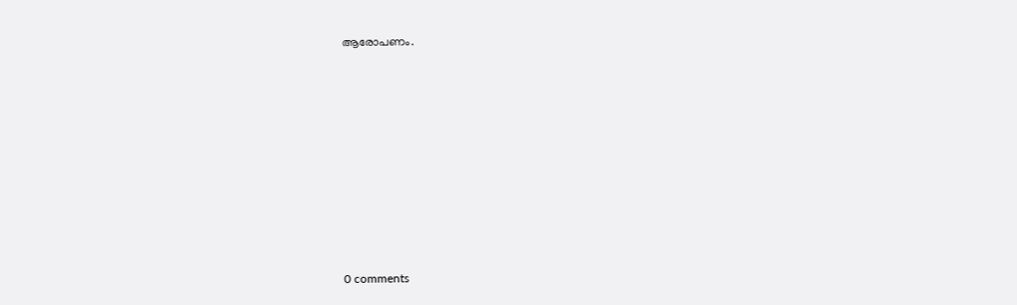ആരോപണം.










0 comments